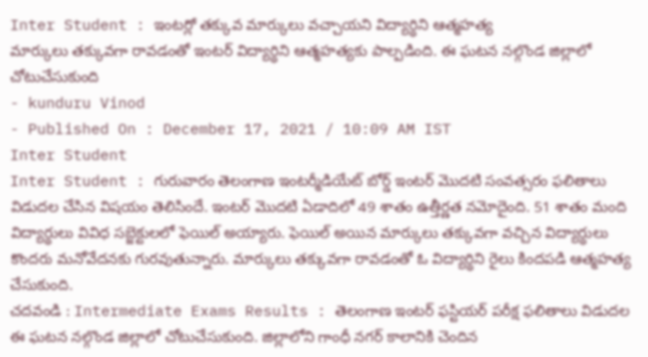Inter Student : ఇంటర్లో తక్కువ మార్కులు వచ్చాయని విద్యార్థిని ఆత్మహత్య
మార్కులు తక్కువగా రావడంతో ఇంటర్ విద్యార్థిని ఆత్మహత్యకు పాల్పడింది. ఈ ఘటన నల్గొండ జిల్లాలో చోటుచేసుకుంది
- kunduru Vinod
- Published On : December 17, 2021 / 10:09 AM IST
Inter Student
Inter Student : గురువారం తెలంగాణ ఇంటర్మీడియేట్ బోర్డ్ ఇంటర్ మొదటి సంవత్సరం ఫలితాలు విడుదల చేసిన విషయం తెలిసిందే. ఇంటర్ మొదటి ఏడాదిలో 49 శాతం ఉత్తీర్ణత నమోదైంది. 51 శాతం మంది విద్యార్థులు వివిధ సబ్జెక్టులలో ఫెయిల్ అయ్యారు. ఫెయిల్ అయిన మార్కులు తక్కువగా వచ్చిన విద్యార్థులు కొందరు మనోవేదనకు గురవుతున్నారు. మార్కులు తక్కువగా రావడంతో ఓ విద్యార్థిని రైలు కిందపడి ఆత్మహత్య చేసుకుంది.
చదవండి : Intermediate Exams Results : తెలంగాణ ఇంటర్ ఫస్టియర్ పరీక్ష ఫలితాలు విడుదల
ఈ ఘటన నల్గొండ జిల్లాలో చోటుచేసుకుంది. జిల్లాలోని గాంధీ నగర్ కాలానికి చెందిన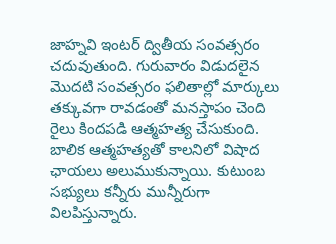జాహ్నవి ఇంటర్ ద్వితీయ సంవత్సరం చదువుతుంది. గురువారం విడుదలైన మొదటి సంవత్సరం ఫలితాల్లో మార్కులు తక్కువగా రావడంతో మనస్తాపం చెంది రైలు కిందపడి ఆత్మహత్య చేసుకుంది. బాలిక ఆత్మహత్యతో కాలనిలో విషాద ఛాయలు అలుముకున్నాయి. కుటుంబ సభ్యులు కన్నీరు మున్నీరుగా విలపిస్తున్నారు.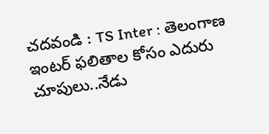చదవండి : TS Inter : తెలంగాణ ఇంటర్ ఫలితాల కోసం ఎదురు చూపులు..నేడు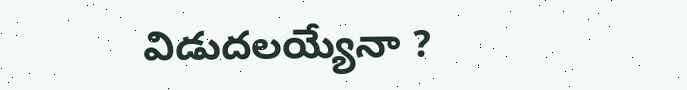విడుదలయ్యేనా ?